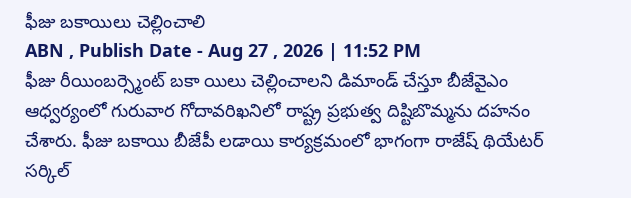ఫీజు బకాయిలు చెల్లించాలి
ABN , Publish Date - Aug 27 , 2026 | 11:52 PM
ఫీజు రీయింబర్స్మెంట్ బకా యిలు చెల్లించాలని డిమాండ్ చేస్తూ బీజేవైఎం ఆధ్వర్యంలో గురువార గోదావరిఖనిలో రాష్ట్ర ప్రభుత్వ దిష్టిబొమ్మను దహనం చేశారు. ఫీజు బకాయి బీజేపీ లడాయి కార్యక్రమంలో భాగంగా రాజేష్ థియేటర్ సర్కిల్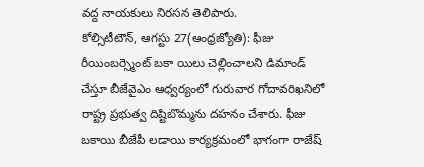వద్ద నాయకులు నిరసన తెలిపారు.
కోల్సిటీటౌన్, ఆగస్టు 27(ఆంధ్రజ్యోతి): ఫీజు రీయింబర్స్మెంట్ బకా యిలు చెల్లించాలని డిమాండ్ చేస్తూ బీజేవైఎం ఆధ్వర్యంలో గురువార గోదావరిఖనిలో రాష్ట్ర ప్రభుత్వ దిష్టిబొమ్మను దహనం చేశారు. ఫీజు బకాయి బీజేపీ లడాయి కార్యక్రమంలో భాగంగా రాజేష్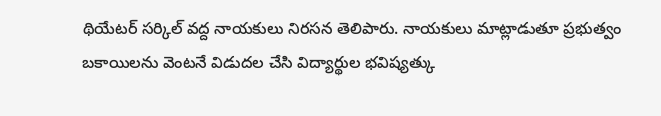థియేటర్ సర్కిల్ వద్ద నాయకులు నిరసన తెలిపారు. నాయకులు మాట్లాడుతూ ప్రభుత్వం బకాయిలను వెంటనే విడుదల చేసి విద్యార్థుల భవిష్యత్కు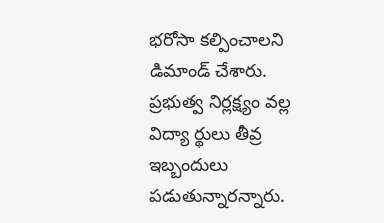భరోసా కల్పించాలని డిమాండ్ చేశారు. ప్రభుత్వ నిర్లక్ష్యం వల్ల విద్యా ర్థులు తీవ్ర ఇబ్బందులు పడుతున్నారన్నారు.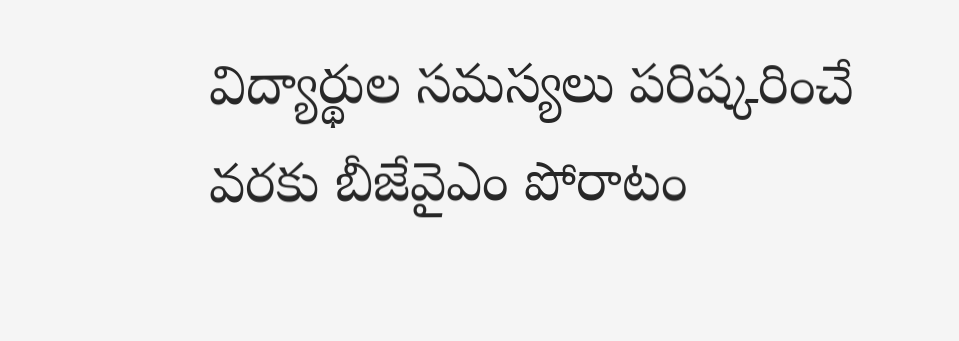విద్యార్థుల సమస్యలు పరిష్కరించే వరకు బీజేవైఎం పోరాటం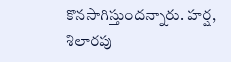కొనసాగిస్తుందన్నారు. హర్ష, శిలారపు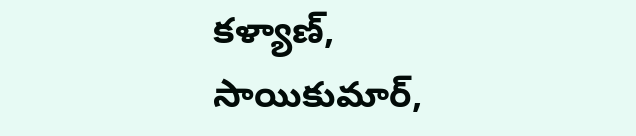కళ్యాణ్, సాయికుమార్,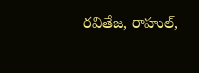రవితేజ, రాహుల్,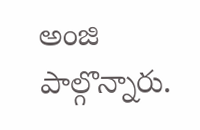అంజి పాల్గొన్నారు.